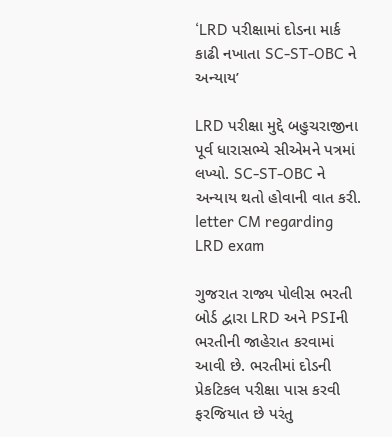‘LRD પરીક્ષામાં દોડના માર્ક કાઢી નખાતા SC-ST-OBC ને અન્યાય’

LRD પરીક્ષા મુદ્દે બહુચરાજીના પૂર્વ ધારાસભ્યે સીએમને પત્રમાં લખ્યો. SC-ST-OBC ને અન્યાય થતો હોવાની વાત કરી.
letter CM regarding LRD exam

ગુજરાત રાજ્ય પોલીસ ભરતી બોર્ડ દ્વારા LRD અને PSIની ભરતીની જાહેરાત કરવામાં આવી છે. ભરતીમાં દોડની પ્રેકટિકલ પરીક્ષા પાસ કરવી ફરજિયાત છે પરંતુ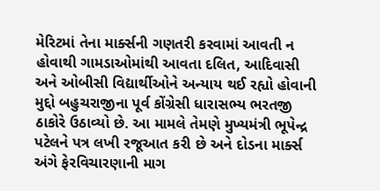મેરિટમાં તેના માર્ક્સની ગણતરી કરવામાં આવતી ન હોવાથી ગામડાઓમાંથી આવતા દલિત, આદિવાસી અને ઓબીસી વિદ્યાર્થીઓને અન્યાય થઈ રહ્યો હોવાની મુદ્દો બહુચરાજીના પૂર્વ કોંગ્રેસી ધારાસભ્ય ભરતજી ઠાકોરે ઉઠાવ્યો છે. આ મામલે તેમણે મુખ્યમંત્રી ભૂપેન્દ્ર પટેલને પત્ર લખી રજૂઆત કરી છે અને દોડના માર્ક્સ અંગે ફેરવિચારણાની માગ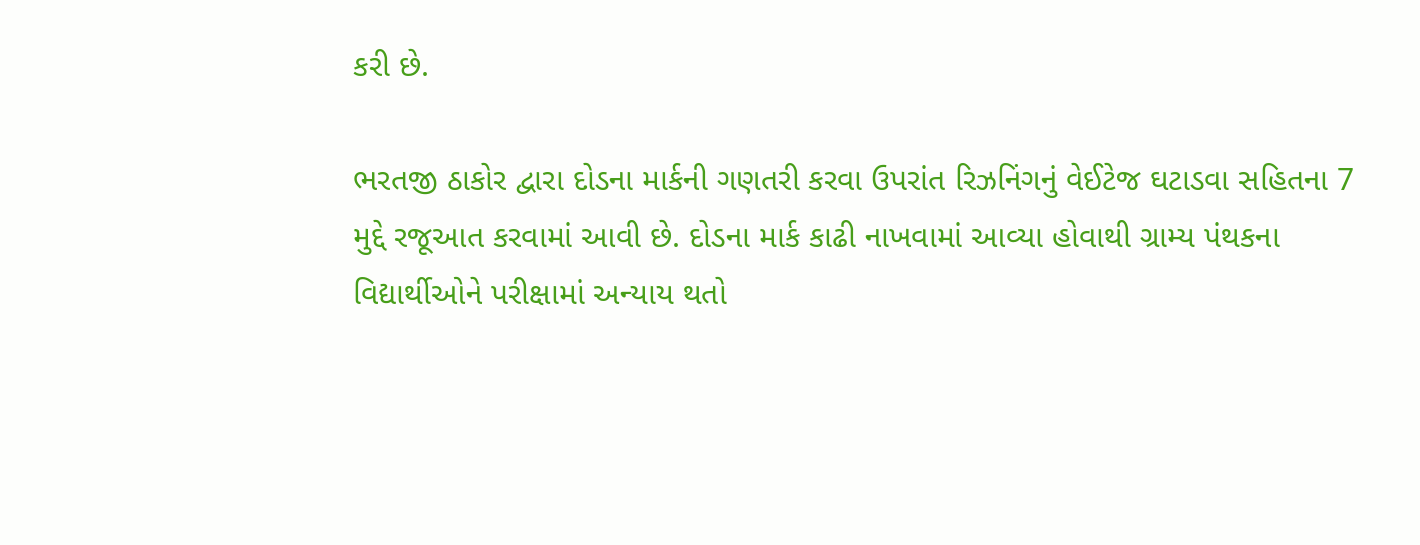કરી છે.

ભરતજી ઠાકોર દ્વારા દોડના માર્કની ગણતરી કરવા ઉપરાંત રિઝનિંગનું વેઈટેજ ઘટાડવા સહિતના 7 મુદ્દે રજૂઆત કરવામાં આવી છે. દોડના માર્ક કાઢી નાખવામાં આવ્યા હોવાથી ગ્રામ્ય પંથકના વિદ્યાર્થીઓને પરીક્ષામાં અન્યાય થતો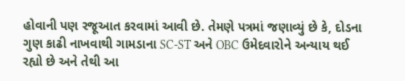હોવાની પણ રજૂઆત કરવામાં આવી છે. તેમણે પત્રમાં જણાવ્યું છે કે, દોડના ગુણ કાઢી નાખવાથી ગામડાના SC-ST અને OBC ઉમેદવારોને અન્યાય થઈ રહ્યો છે અને તેથી આ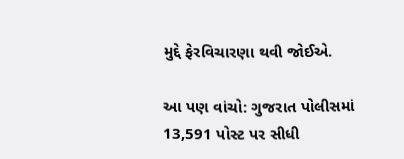મુદ્દે ફેરવિચારણા થવી જોઈએ.

આ પણ વાંચો: ગુજરાત પોલીસમાં 13,591 પોસ્ટ પર સીધી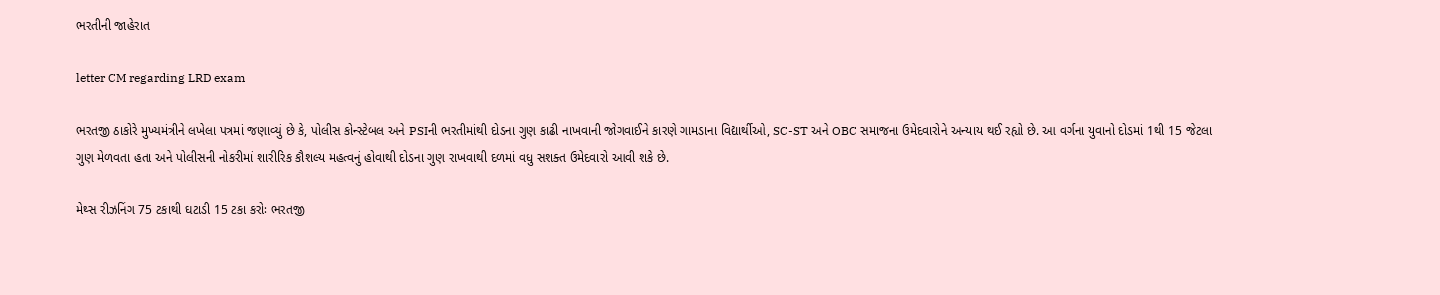ભરતીની જાહેરાત

letter CM regarding LRD exam

ભરતજી ઠાકોરે મુખ્યમંત્રીને લખેલા પત્રમાં જણાવ્યું છે કે, પોલીસ કોન્સ્ટેબલ અને PSIની ભરતીમાંથી દોડના ગુણ કાઢી નાખવાની જોગવાઈને કારણે ગામડાના વિદ્યાર્થીઓ, SC-ST અને OBC સમાજના ઉમેદવારોને અન્યાય થઈ રહ્યો છે. આ વર્ગના યુવાનો દોડમાં 1થી 15 જેટલા ગુણ મેળવતા હતા અને પોલીસની નોકરીમાં શારીરિક કૌશલ્ય મહત્વનું હોવાથી દોડના ગુણ રાખવાથી દળમાં વધુ સશક્ત ઉમેદવારો આવી શકે છે.

મેથ્સ રીઝનિંગ 75 ટકાથી ઘટાડી 15 ટકા કરોઃ ભરતજી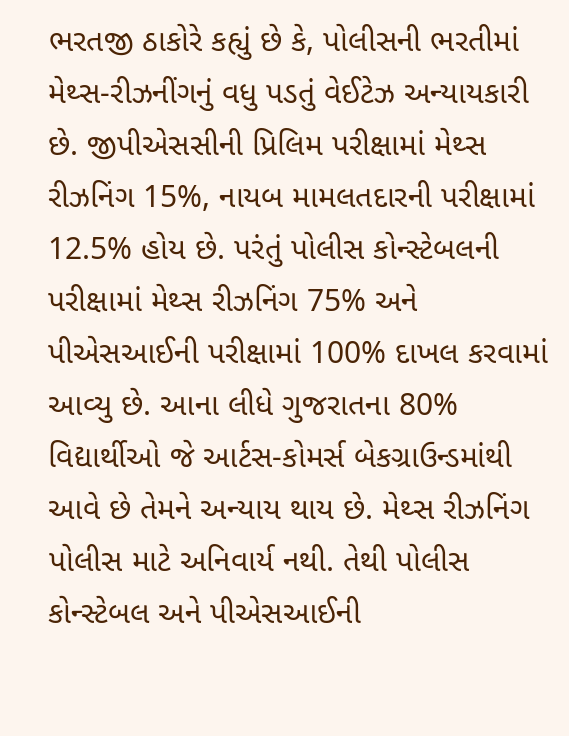ભરતજી ઠાકોરે કહ્યું છે કે, પોલીસની ભરતીમાં મેથ્સ-રીઝનીંગનું વધુ પડતું વેઈટેઝ અન્યાયકારી છે. જીપીએસસીની પ્રિલિમ પરીક્ષામાં મેથ્સ રીઝનિંગ 15%, નાયબ મામલતદારની પરીક્ષામાં 12.5% હોય છે. પરંતું પોલીસ કોન્સ્ટેબલની પરીક્ષામાં મેથ્સ રીઝનિંગ 75% અને પીએસઆઈની પરીક્ષામાં 100% દાખલ કરવામાં આવ્યુ છે. આના લીધે ગુજરાતના 80% વિદ્યાર્થીઓ જે આર્ટસ-કોમર્સ બેકગ્રાઉન્ડમાંથી આવે છે તેમને અન્યાય થાય છે. મેથ્સ રીઝનિંગ પોલીસ માટે અનિવાર્ય નથી. તેથી પોલીસ કોન્સ્ટેબલ અને પીએસઆઈની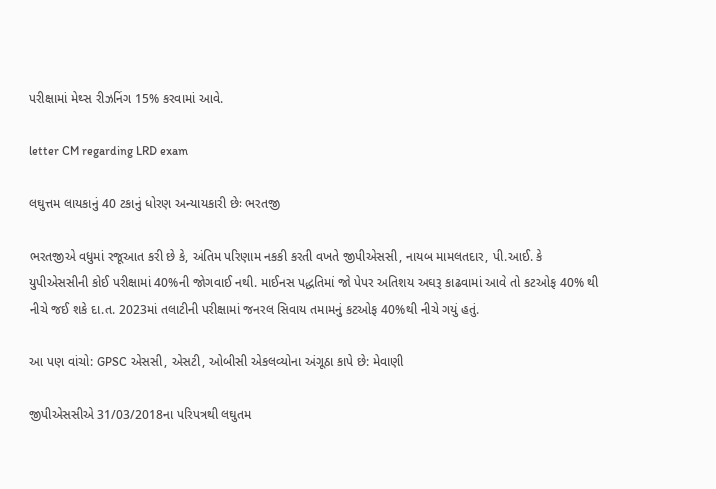પરીક્ષામાં મેથ્સ રીઝનિંગ 15% કરવામાં આવે.

letter CM regarding LRD exam

લઘુત્તમ લાયકાનું 40 ટકાનું ધોરણ અન્યાયકારી છેઃ ભરતજી

ભરતજીએ વધુમાં રજૂઆત કરી છે કે, અંતિમ પરિણામ નકકી કરતી વખતે જીપીએસસી, નાયબ મામલતદાર, પી.આઈ. કે યુપીએસસીની કોઈ પરીક્ષામાં 40%ની જોગવાઈ નથી. માઈનસ પદ્ધતિમાં જો પેપર અતિશય અઘરૂ કાઢવામાં આવે તો કટઓફ 40% થી નીચે જઈ શકે દા.ત. 2023માં તલાટીની પરીક્ષામાં જનરલ સિવાય તમામનું કટઓફ 40%થી નીચે ગયું હતું.

આ પણ વાંચો: GPSC એસસી, એસટી, ઓબીસી એકલવ્યોના અંગૂઠા કાપે છે: મેવાણી

જીપીએસસીએ 31/03/2018ના પરિપત્રથી લઘુતમ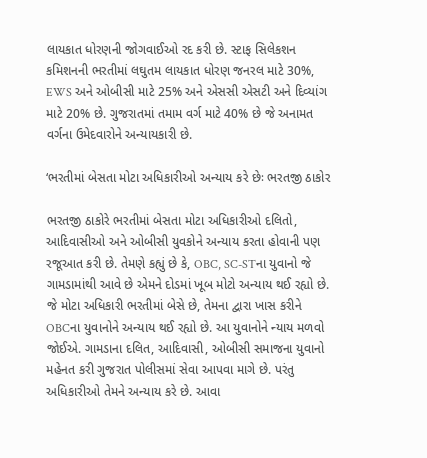લાયકાત ધોરણની જોગવાઈઓ રદ કરી છે. સ્ટાફ સિલેકશન કમિશનની ભરતીમાં લઘુતમ લાયકાત ધોરણ જનરલ માટે 30%, EWS અને ઓબીસી માટે 25% અને એસસી એસટી અને દિવ્યાંગ માટે 20% છે. ગુજરાતમાં તમામ વર્ગ માટે 40% છે જે અનામત વર્ગના ઉમેદવારોને અન્યાયકારી છે.

‘ભરતીમાં બેસતા મોટા અધિકારીઓ અન્યાય કરે છેઃ ભરતજી ઠાકોર

ભરતજી ઠાકોરે ભરતીમાં બેસતા મોટા અધિકારીઓ દલિતો, આદિવાસીઓ અને ઓબીસી યુવકોને અન્યાય કરતા હોવાની પણ રજૂઆત કરી છે. તેમણે કહ્યું છે કે, OBC, SC-STના યુવાનો જે ગામડામાંથી આવે છે એમને દોડમાં ખૂબ મોટો અન્યાય થઈ રહ્યો છે. જે મોટા અધિકારી ભરતીમાં બેસે છે, તેમના દ્વારા ખાસ કરીને OBCના યુવાનોને અન્યાય થઈ રહ્યો છે. આ યુવાનોને ન્યાય મળવો જોઈએ. ગામડાના દલિત, આદિવાસી, ઓબીસી સમાજના યુવાનો મહેનત કરી ગુજરાત પોલીસમાં સેવા આપવા માગે છે. પરંતુ અધિકારીઓ તેમને અન્યાય કરે છે. આવા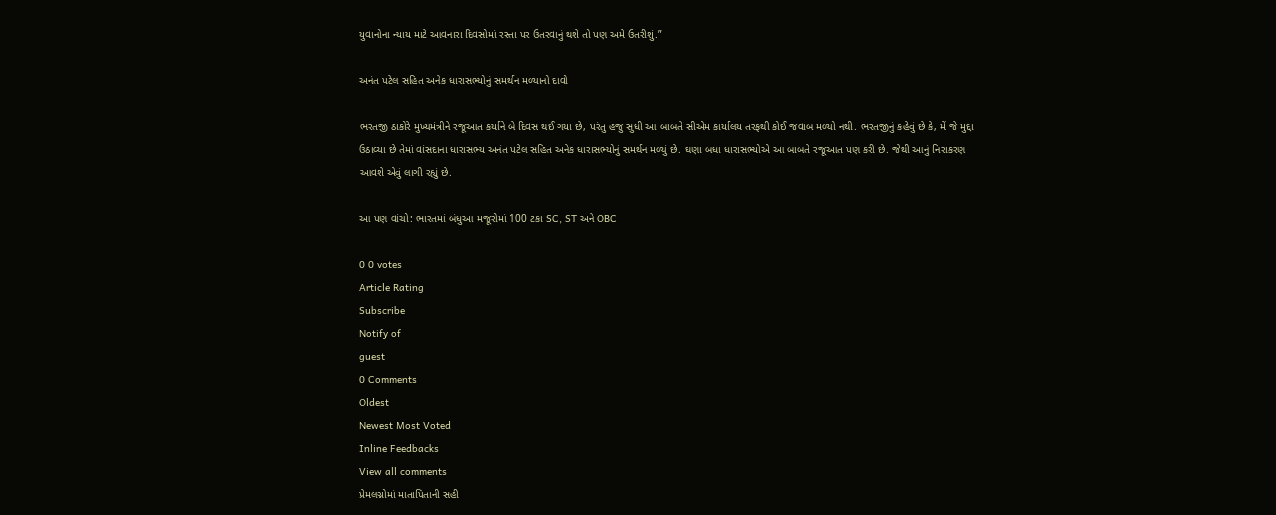યુવાનોના ન્યાય માટે આવનારા દિવસોમાં રસ્તા પર ઉતરવાનું થશે તો પણ અમે ઉતરીશું.”

અનંત પટેલ સહિત અનેક ધારાસભ્યોનું સમર્થન મળ્યાનો દાવો

ભરતજી ઠાકોરે મુખ્યમંત્રીને રજૂઆત કર્યાને બે દિવસ થઈ ગયા છે, પરંતુ હજુ સુધી આ બાબતે સીએમ કાર્યાલય તરફથી કોઈ જવાબ મળ્યો નથી. ભરતજીનું કહેવું છે કે, મેં જે મુદ્દા ઉઠાવ્યા છે તેમાં વાંસદાના ધારાસભ્ય અનંત પટેલ સહિત અનેક ધારાસભ્યોનું સમર્થન મળ્યું છે. ઘણા બધા ધારાસભ્યોએ આ બાબતે રજૂઆત પણ કરી છે. જેથી આનું નિરાકરણ આવશે એવું લાગી રહ્યું છે.

આ પણ વાંચો: ભારતમાં બંધુઆ મજૂરોમાં 100 ટકા SC, ST અને OBC

0 0 votes
Article Rating
Subscribe
Notify of
guest
0 Comments
Oldest
Newest Most Voted
Inline Feedbacks
View all comments
પ્રેમલગ્નોમાં માતાપિતાની સહી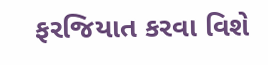ફરજિયાત કરવા વિશે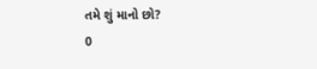તમે શું માનો છો?
0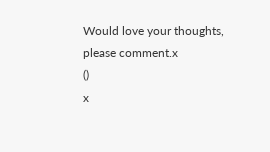Would love your thoughts, please comment.x
()
x